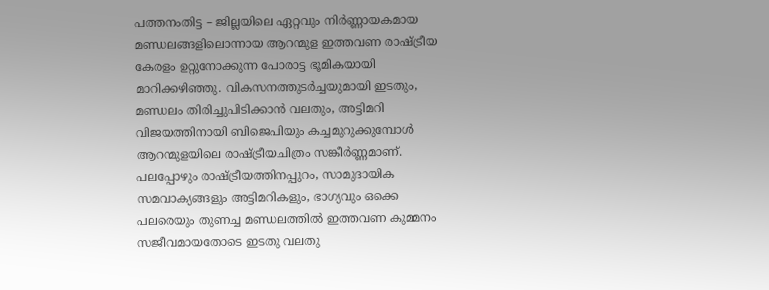പത്തനംതിട്ട – ജില്ലയിലെ ഏറ്റവും നിർണ്ണായകമായ മണ്ഡലങ്ങളിലൊന്നായ ആറന്മുള ഇത്തവണ രാഷ്ട്രീയ കേരളം ഉറ്റുനോക്കുന്ന പോരാട്ട ഭൂമികയായി മാറിക്കഴിഞ്ഞു. വികസനത്തുടർച്ചയുമായി ഇടതും, മണ്ഡലം തിരിച്ചുപിടിക്കാൻ വലതും, അട്ടിമറി വിജയത്തിനായി ബിജെപിയും കച്ചമുറുക്കുമ്പോൾ ആറന്മുളയിലെ രാഷ്ട്രീയചിത്രം സങ്കീർണ്ണമാണ്. പലപ്പോഴും രാഷ്ട്രീയത്തിനപ്പുറം, സാമുദായിക സമവാക്യങ്ങളും അട്ടിമറികളും, ഭാഗ്യവും ഒക്കെ പലരെയും തുണച്ച മണ്ഡലത്തിൽ ഇത്തവണ കുമ്മനം സജീവമായതോടെ ഇടതു വലതു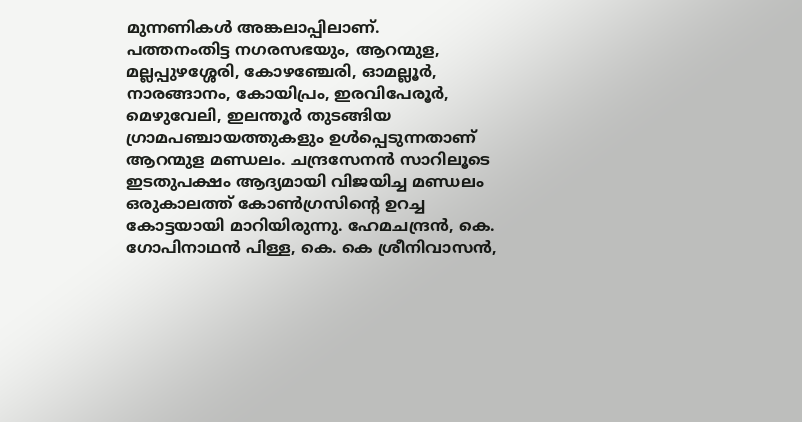മുന്നണികൾ അങ്കലാപ്പിലാണ്.
പത്തനംതിട്ട നഗരസഭയും, ആറന്മുള, മല്ലപ്പുഴശ്ശേരി, കോഴഞ്ചേരി, ഓമല്ലൂർ, നാരങ്ങാനം, കോയിപ്രം, ഇരവിപേരൂർ, മെഴുവേലി, ഇലന്തൂർ തുടങ്ങിയ ഗ്രാമപഞ്ചായത്തുകളും ഉൾപ്പെടുന്നതാണ് ആറന്മുള മണ്ഡലം. ചന്ദ്രസേനൻ സാറിലൂടെ ഇടതുപക്ഷം ആദ്യമായി വിജയിച്ച മണ്ഡലം ഒരുകാലത്ത് കോൺഗ്രസിന്റെ ഉറച്ച കോട്ടയായി മാറിയിരുന്നു. ഹേമചന്ദ്രൻ, കെ. ഗോപിനാഥൻ പിള്ള, കെ. കെ ശ്രീനിവാസൻ,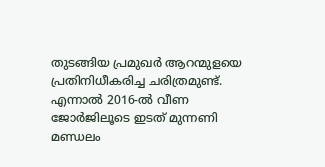തുടങ്ങിയ പ്രമുഖർ ആറന്മുളയെ പ്രതിനിധീകരിച്ച ചരിത്രമുണ്ട്. എന്നാൽ 2016-ൽ വീണ ജോർജിലൂടെ ഇടത് മുന്നണി മണ്ഡലം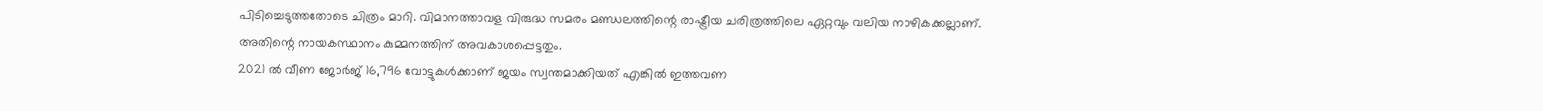പിടിച്ചെടുത്തതോടെ ചിത്രം മാറി. വിമാനത്താവള വിരുദ്ധ സമരം മണ്ഡലത്തിന്റെ രാഷ്ട്രീയ ചരിത്രത്തിലെ ഏറ്റവും വലിയ നാഴികക്കല്ലാണ്. അതിന്റെ നായകസ്ഥാനം കുമ്മനത്തിന് അവകാശപ്പെട്ടതും.
2021 ൽ വീണ ജോർജ് 16,796 വോട്ടുകൾക്കാണ് ജയം സ്വന്തമാക്കിയത് എങ്കിൽ ഇത്തവണ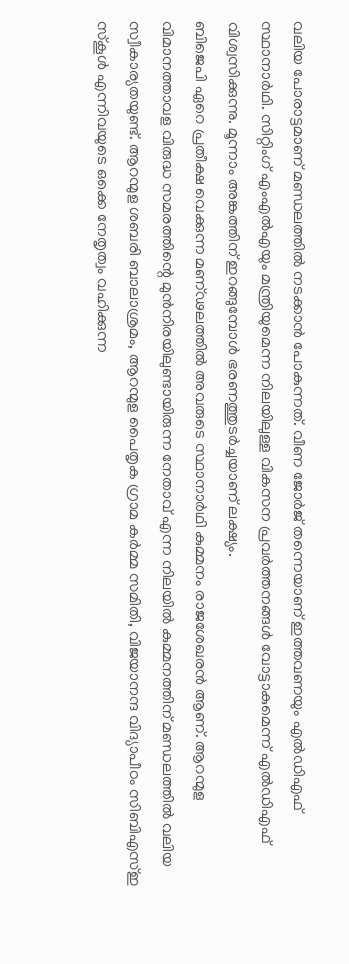വലിയ പോരാട്ടമാണ് മണ്ഡലത്തിൽ നടക്കാൻ പോകുന്നത്. വീണ ജോർജ് തന്നെയാണ് ഇത്തവണയും എൽഡിഎഫ് സ്ഥാനാർഥി. സിറ്റിംഗ് എംഎൽഎയും മന്ത്രിയുമെന്ന നിലയിലുള്ള വികസന പ്രവർത്തനങ്ങൾ വോട്ടാകുമെന്ന് എൽഡിഎഫ് വിശ്വസിക്കുന്നു. മൂന്നാം അങ്കത്തിന് ഇറങ്ങുമ്പോൾ ഭരണത്തുടർച്ചയാണ് ലക്ഷ്യം.
ബിജെപി ഏറെ പ്രതീക്ഷ വെക്കുന്ന മണ്ഢലത്തിൽ അവരുടെ സ്ഥാനാർഥി കുമ്മനം രാജശേഖരൻ ആണ്. ആറന്മുള വിമാനത്താവള വിരുദ്ധ സമരത്തിന്റെ മുൻനിരയിലുണ്ടായിരുന്ന നേതാവ് എന്ന നിലയിൽ കുമ്മനത്തിന് മണ്ഡലത്തിൽ വലിയ സ്വീകാര്യതയുണ്ട്. ആറന്മുള ശബരി ബാലാശ്രമം, ആറന്മുള പൈതൃക ഗ്രാമ കർമ്മ സമിതി, വിജയാനന്ദ വിദ്യാപീഠം സിബിഎസ്ഇ സ്കൂൾ എന്നിവയുടെ ഒക്കെ നേതൃത്വം വഹിക്കുന്ന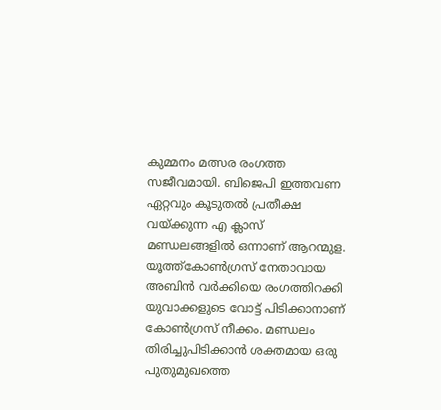കുമ്മനം മത്സര രംഗത്ത സജീവമായി. ബിജെപി ഇത്തവണ ഏറ്റവും കൂടുതൽ പ്രതീക്ഷ വയ്ക്കുന്ന എ ക്ലാസ് മണ്ഡലങ്ങളിൽ ഒന്നാണ് ആറന്മുള.
യൂത്ത്കോൺഗ്രസ് നേതാവായ അബിൻ വർക്കിയെ രംഗത്തിറക്കി യുവാക്കളുടെ വോട്ട് പിടിക്കാനാണ് കോൺഗ്രസ് നീക്കം. മണ്ഡലം തിരിച്ചുപിടിക്കാൻ ശക്തമായ ഒരു പുതുമുഖത്തെ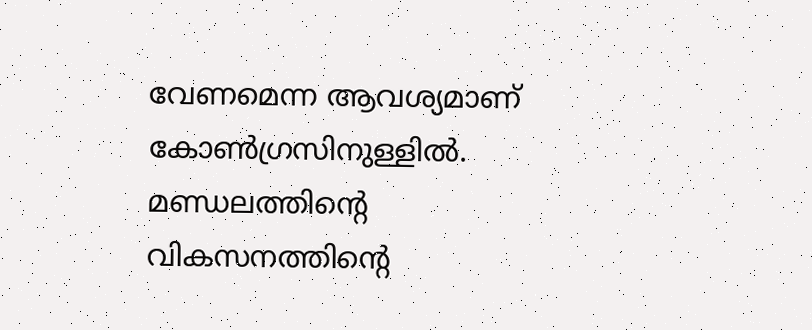വേണമെന്ന ആവശ്യമാണ് കോൺഗ്രസിനുള്ളിൽ. മണ്ഡലത്തിന്റെ വികസനത്തിന്റെ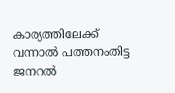കാര്യത്തിലേക്ക് വന്നാൽ പത്തനംതിട്ട ജനറൽ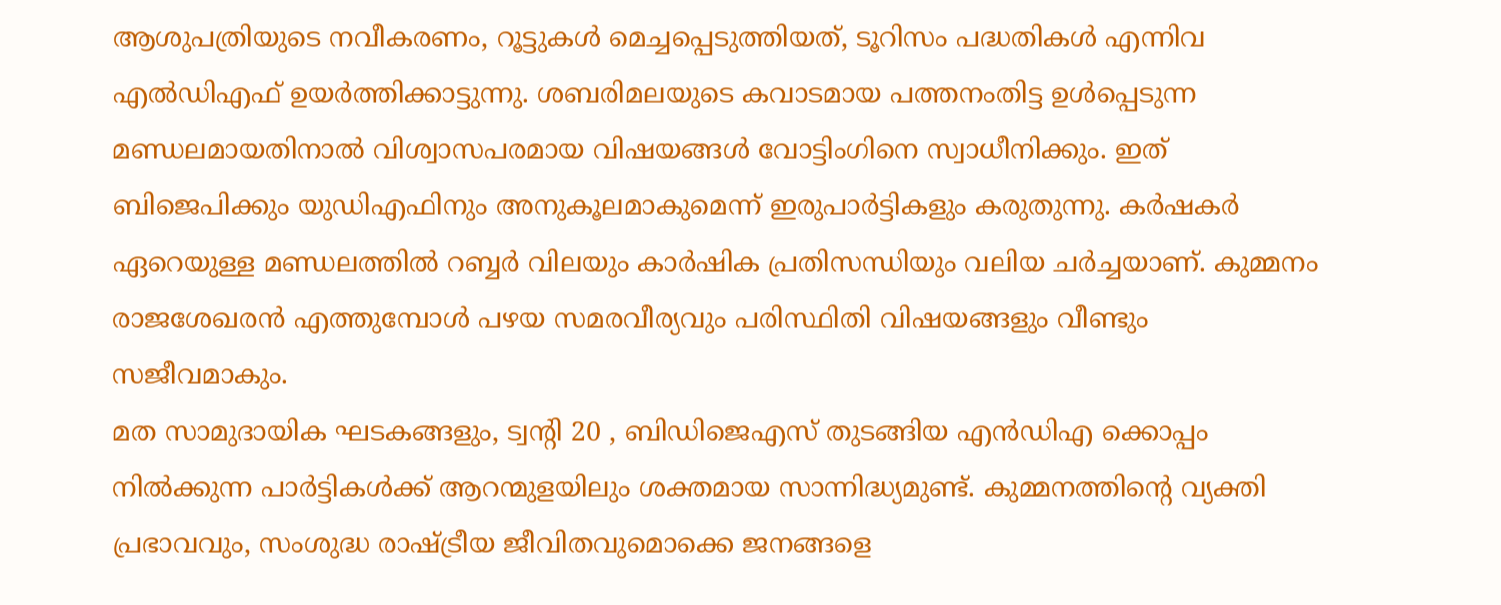ആശുപത്രിയുടെ നവീകരണം, റൂട്ടുകൾ മെച്ചപ്പെടുത്തിയത്, ടൂറിസം പദ്ധതികൾ എന്നിവ എൽഡിഎഫ് ഉയർത്തിക്കാട്ടുന്നു. ശബരിമലയുടെ കവാടമായ പത്തനംതിട്ട ഉൾപ്പെടുന്ന മണ്ഡലമായതിനാൽ വിശ്വാസപരമായ വിഷയങ്ങൾ വോട്ടിംഗിനെ സ്വാധീനിക്കും. ഇത് ബിജെപിക്കും യുഡിഎഫിനും അനുകൂലമാകുമെന്ന് ഇരുപാർട്ടികളും കരുതുന്നു. കർഷകർ ഏറെയുള്ള മണ്ഡലത്തിൽ റബ്ബർ വിലയും കാർഷിക പ്രതിസന്ധിയും വലിയ ചർച്ചയാണ്. കുമ്മനം രാജശേഖരൻ എത്തുമ്പോൾ പഴയ സമരവീര്യവും പരിസ്ഥിതി വിഷയങ്ങളും വീണ്ടും സജീവമാകും.
മത സാമുദായിക ഘടകങ്ങളും, ട്വന്റി 20 , ബിഡിജെഎസ് തുടങ്ങിയ എൻഡിഎ ക്കൊപ്പം നിൽക്കുന്ന പാർട്ടികൾക്ക് ആറന്മുളയിലും ശക്തമായ സാന്നിദ്ധ്യമുണ്ട്. കുമ്മനത്തിന്റെ വ്യക്തി പ്രഭാവവും, സംശുദ്ധ രാഷ്ട്രീയ ജീവിതവുമൊക്കെ ജനങ്ങളെ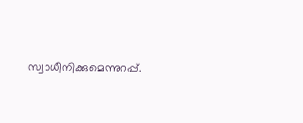സ്വാധീനിക്കുമെന്നുറപ്പ്.